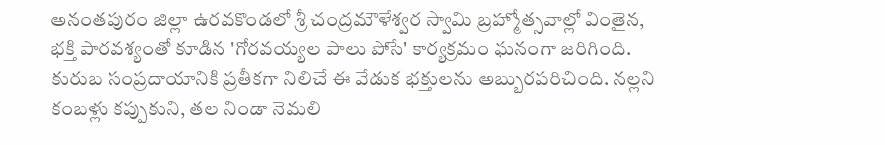అనంతపురం జిల్లా ఉరవకొండలో శ్రీ చంద్రమౌళేశ్వర స్వామి బ్రహ్మోత్సవాల్లో వింతైన, భక్తి పారవశ్యంతో కూడిన 'గోరవయ్యల పాలు పోసే' కార్యక్రమం ఘనంగా జరిగింది. కురుబ సంప్రదాయానికి ప్రతీకగా నిలిచే ఈ వేడుక భక్తులను అబ్బురపరిచింది. నల్లని కంబళ్లు కప్పుకుని, తల నిండా నెమలి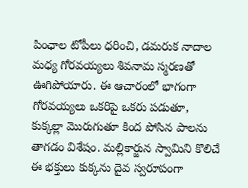పింఛాల టోపీలు ధరించి, డమరుక నాదాల మధ్య గోరవయ్యలు శివనామ స్మరణతో ఊగిపోయారు. ఈ ఆచారంలో భాగంగా గోరవయ్యలు ఒకరిపై ఒకరు పడుతూ, కుక్కల్లా మొరుగుతూ కింద పోసిన పాలను తాగడం విశేషం. మల్లికార్జున స్వామిని కొలిచే ఈ భక్తులు కుక్కను దైవ స్వరూపంగా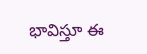భావిస్తూ ఈ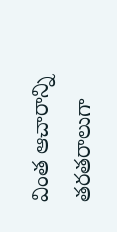వింత ఆచారాన్ని తరతరాలుగా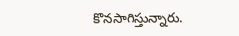కొనసాగిస్తున్నారు.